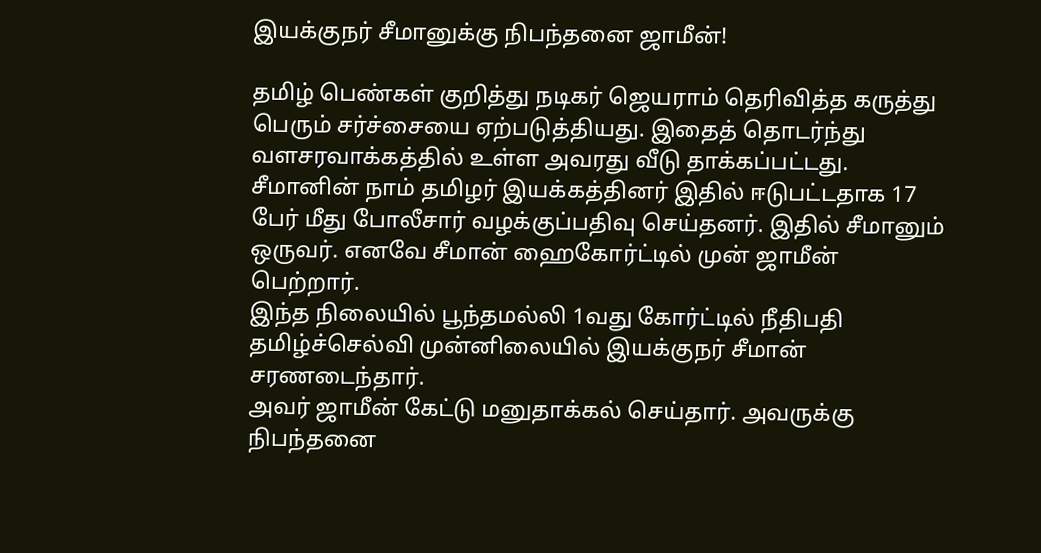இயக்குநர் சீமானுக்கு நிபந்தனை ஜாமீன்!

தமிழ் பெண்கள் குறித்து நடிகர் ஜெயராம் தெரிவித்த கருத்து பெரும் சர்ச்சையை ஏற்படுத்தியது. இதைத் தொடர்ந்து வளசரவாக்கத்தில் உள்ள அவரது வீடு தாக்கப்பட்டது.
சீமானின் நாம் தமிழர் இயக்கத்தினர் இதில் ஈடுபட்டதாக 17 பேர் மீது போலீசார் வழக்குப்பதிவு செய்தனர். இதில் சீமானும் ஒருவர். எனவே சீமான் ஹைகோர்ட்டில் முன் ஜாமீன் பெற்றார்.
இந்த நிலையில் பூந்தமல்லி 1வது கோர்ட்டில் நீதிபதி தமிழ்ச்செல்வி முன்னிலையில் இயக்குநர் சீமான் சரணடைந்தார்.
அவர் ஜாமீன் கேட்டு மனுதாக்கல் செய்தார். அவருக்கு நிபந்தனை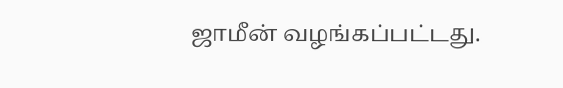ஜாமீன் வழங்கப்பட்டது.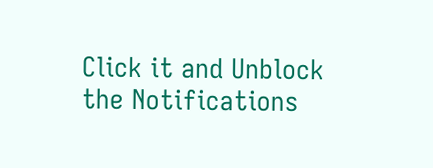Click it and Unblock the Notifications